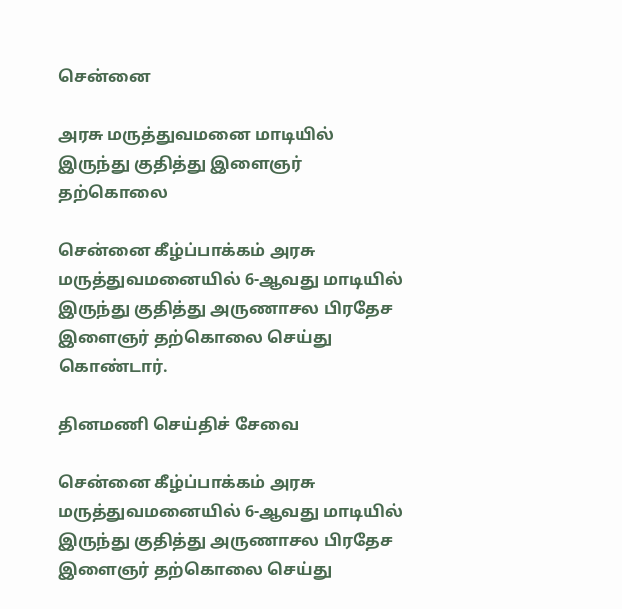சென்னை

அரசு மருத்துவமனை மாடியில் இருந்து குதித்து இளைஞர் தற்கொலை

சென்னை கீழ்ப்பாக்கம் அரசு மருத்துவமனையில் 6-ஆவது மாடியில் இருந்து குதித்து அருணாசல பிரதேச இளைஞர் தற்கொலை செய்து கொண்டார்.

தினமணி செய்திச் சேவை

சென்னை கீழ்ப்பாக்கம் அரசு மருத்துவமனையில் 6-ஆவது மாடியில் இருந்து குதித்து அருணாசல பிரதேச இளைஞர் தற்கொலை செய்து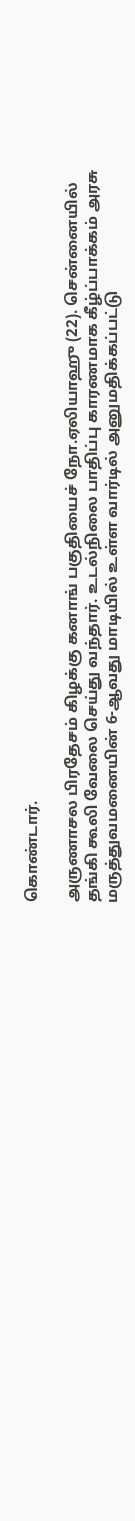கொண்டார்.

அருணாசல பிரதேசம் கிழக்கு கனாங் பகுதியைச் நோ.ஏலியாஹு (22). சென்னையில் தங்கி கூலி வேலை செய்து வந்தார். உடல்நிலை பாதிப்பு காரணமாக கீழ்ப்பாக்கம் அரசு மருத்துவமனையின் 6-ஆவது மாடியில் உள்ள வார்டில் அனுமதிக்கப்பட்டு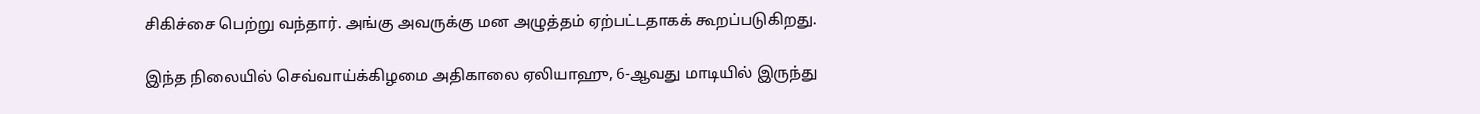சிகிச்சை பெற்று வந்தார். அங்கு அவருக்கு மன அழுத்தம் ஏற்பட்டதாகக் கூறப்படுகிறது.

இந்த நிலையில் செவ்வாய்க்கிழமை அதிகாலை ஏலியாஹு, 6-ஆவது மாடியில் இருந்து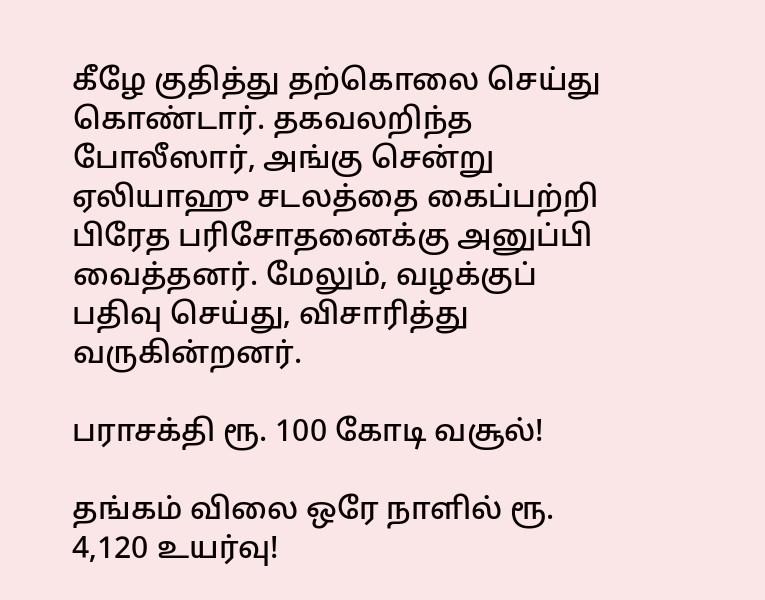கீழே குதித்து தற்கொலை செய்து கொண்டார். தகவலறிந்த போலீஸார், அங்கு சென்று ஏலியாஹு சடலத்தை கைப்பற்றி பிரேத பரிசோதனைக்கு அனுப்பி வைத்தனர். மேலும், வழக்குப் பதிவு செய்து, விசாரித்து வருகின்றனர்.

பராசக்தி ரூ. 100 கோடி வசூல்!

தங்கம் விலை ஒரே நாளில் ரூ. 4,120 உயர்வு!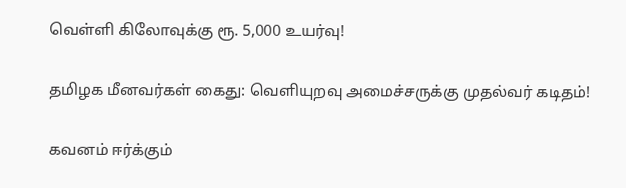வெள்ளி கிலோவுக்கு ரூ. 5,000 உயர்வு!

தமிழக மீனவர்கள் கைது: வெளியுறவு அமைச்சருக்கு முதல்வர் கடிதம்!

கவனம் ஈர்க்கும்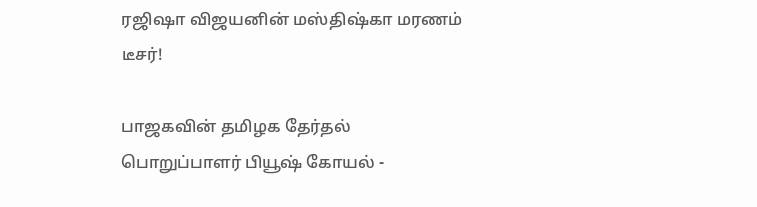ரஜிஷா விஜயனின் மஸ்திஷ்கா மரணம் டீசர்!

பாஜகவின் தமிழக தேர்தல் பொறுப்பாளர் பியூஷ் கோயல் -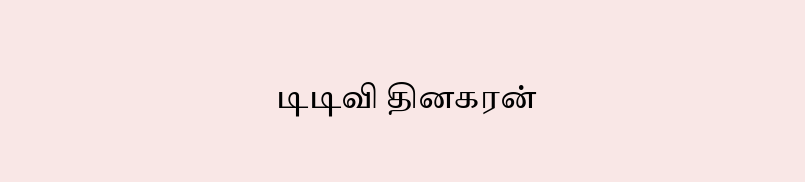டிடிவி தினகரன்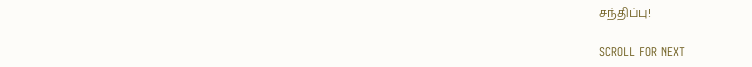சந்திப்பு!

SCROLL FOR NEXT